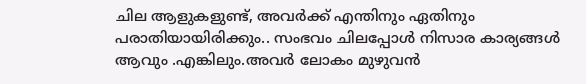ചില ആളുകളുണ്ട്, അവർക്ക് എന്തിനും ഏതിനും പരാതിയായിരിക്കും.. സംഭവം ചിലപ്പോൾ നിസാര കാര്യങ്ങൾ ആവും .എങ്കിലും.അവർ ലോകം മുഴുവൻ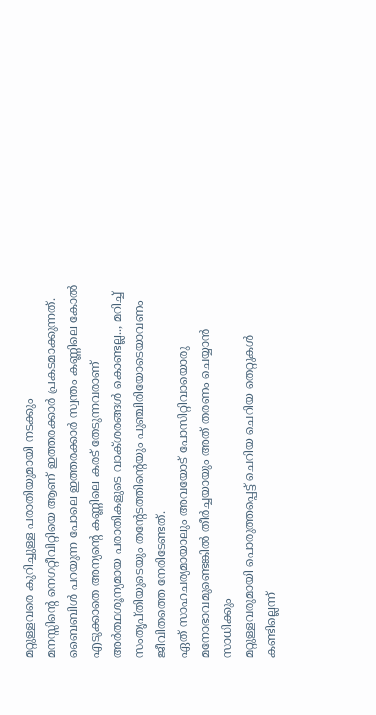മറ്റുള്ളവരെ കുറിച്ചുള്ള പരാതിയുമായി നടക്കും
മനസ്സിന്റെ നെഗറ്റീവിറ്റിയെ ആണ് ഇത്തരക്കാർ പ്രകടമാക്കുന്നത്.
ബൈബിൾ പറയുന്ന പോലെ ഇത്തരക്കാർ സ്വന്തം കണ്ണിലെ കോൽ എടുക്കാതെ അന്യന്റെ കണ്ണിലെ കരട് തേടുന്നവരാണ്
അർത്ഥശൂന്യമായ പരാതികളുടെ വാക്ശരങ്ങൾ കൊണ്ടല്ല.., മറിച്ച് സംതൃപ്തിയുടെയും തന്റേടത്തിന്റെയും പുഞ്ചിരിയോടെയാവണം ജീവിതത്തെ നേരിടേണ്ടത്.
ഏത് സാഹചര്യമായാലും അവയോട് പോസിറ്റിവായൊരു മനോഭാവമുണ്ടെങ്കിൽ തീർച്ചയായും അത് തരണം ചെയ്യാൻ സാധിക്കും
മറ്റുള്ളവരുമായി പൊരുത്തപ്പെട്ട് ചെറിയ ചെറിയ തെറ്റുകൾ കണ്ടില്ലെന്ന്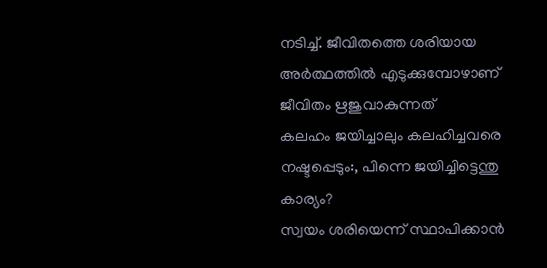നടിച്ച്. ജീവിതത്തെ ശരിയായ അർത്ഥത്തിൽ എടുക്കുമ്പോഴാണ് ജീവിതം ഋജുവാകുന്നത്
കലഹം ജയിച്ചാലും കലഹിച്ചവരെ നഷ്ടപ്പെടും:, പിന്നെ ജയിച്ചിട്ടെന്തു കാര്യം?
സ്വയം ശരിയെന്ന് സ്ഥാപിക്കാൻ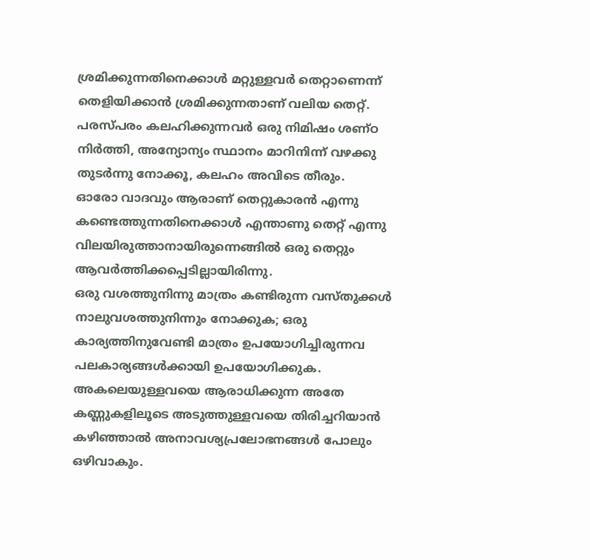ശ്രമിക്കുന്നതിനെക്കാൾ മറ്റുള്ളവർ തെറ്റാണെന്ന് തെളിയിക്കാൻ ശ്രമിക്കുന്നതാണ് വലിയ തെറ്റ്.
പരസ്പരം കലഹിക്കുന്നവർ ഒരു നിമിഷം ശണ്ഠ നിർത്തി, അന്യോന്യം സ്ഥാനം മാറിനിന്ന് വഴക്കു തുടർന്നു നോക്കൂ, കലഹം അവിടെ തീരും.
ഓരോ വാദവും ആരാണ് തെറ്റുകാരൻ എന്നു കണ്ടെത്തുന്നതിനെക്കാൾ എന്താണു തെറ്റ് എന്നു വിലയിരുത്താനായിരുന്നെങ്ങിൽ ഒരു തെറ്റും ആവർത്തിക്കപ്പെടില്ലായിരിന്നു.
ഒരു വശത്തുനിന്നു മാത്രം കണ്ടിരുന്ന വസ്തുക്കൾ നാലുവശത്തുനിന്നും നോക്കുക; ഒരു കാര്യത്തിനുവേണ്ടി മാത്രം ഉപയോഗിച്ചിരുന്നവ പലകാര്യങ്ങൾക്കായി ഉപയോഗിക്കുക.
അകലെയുള്ളവയെ ആരാധിക്കുന്ന അതേ കണ്ണുകളിലൂടെ അടുത്തുള്ളവയെ തിരിച്ചറിയാൻ കഴിഞ്ഞാൽ അനാവശ്യപ്രലോഭനങ്ങൾ പോലും ഒഴിവാകും.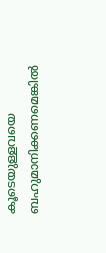കൂടെയുള്ളവയെ ബഹുമാനിക്കണമെങ്കിൽ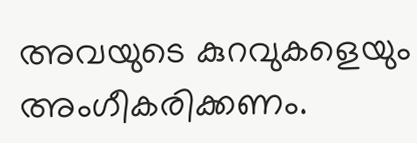അവയുടെ കുറവുകളെയും അംഗീകരിക്കണം.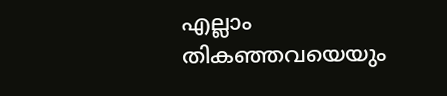എല്ലാം തികഞ്ഞവയെയും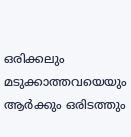ഒരിക്കലും മടുക്കാത്തവയെയും ആർക്കും ഒരിടത്തും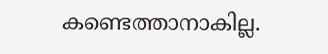കണ്ടെത്താനാകില്ല.